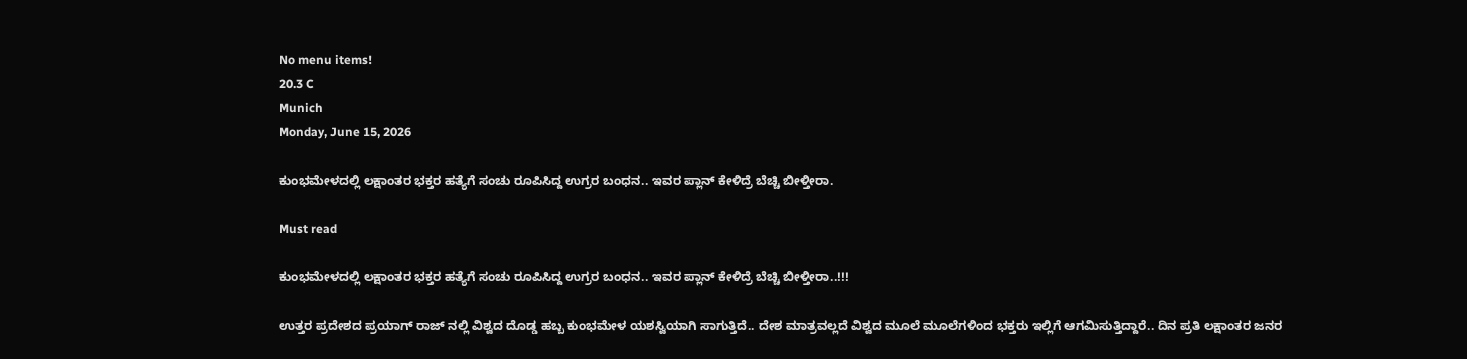No menu items!
20.3 C
Munich
Monday, June 15, 2026

ಕುಂಭಮೇಳದಲ್ಲಿ ಲಕ್ಷಾಂತರ ಭಕ್ತರ ಹತ್ಯೆಗೆ ಸಂಚು ರೂಪಿಸಿದ್ದ ಉಗ್ರರ ಬಂಧನ.. ಇವರ ಪ್ಲಾನ್ ಕೇಳಿದ್ರೆ ಬೆಚ್ಚಿ ಬೀಳ್ತೀರಾ.

Must read

ಕುಂಭಮೇಳದಲ್ಲಿ ಲಕ್ಷಾಂತರ ಭಕ್ತರ ಹತ್ಯೆಗೆ ಸಂಚು ರೂಪಿಸಿದ್ದ ಉಗ್ರರ ಬಂಧನ.. ಇವರ ಪ್ಲಾನ್ ಕೇಳಿದ್ರೆ ಬೆಚ್ಚಿ ಬೀಳ್ತೀರಾ..!!!

ಉತ್ತರ ಪ್ರದೇಶದ ಪ್ರಯಾಗ್ ರಾಜ್ ನಲ್ಲಿ ವಿಶ್ವದ ದೊಡ್ಡ ಹಬ್ಬ ಕುಂಭಮೇಳ ಯಶಸ್ವಿಯಾಗಿ ಸಾಗುತ್ತಿದೆ.. ದೇಶ ಮಾತ್ರವಲ್ಲದೆ ವಿಶ್ವದ ಮೂಲೆ ಮೂಲೆಗಳಿಂದ ಭಕ್ತರು ಇಲ್ಲಿಗೆ ಆಗಮಿಸುತ್ತಿದ್ದಾರೆ.. ದಿನ ಪ್ರತಿ ಲಕ್ಷಾಂತರ ಜನರ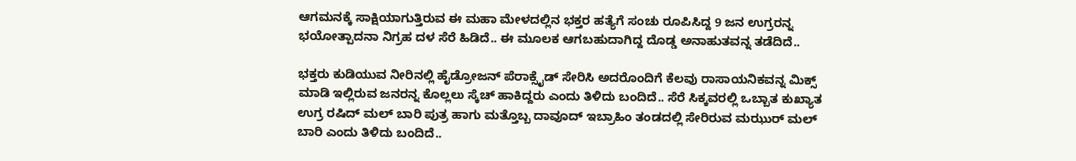ಆಗಮನಕ್ಕೆ ಸಾಕ್ಷಿಯಾಗುತ್ತಿರುವ ಈ ಮಹಾ ಮೇಳದಲ್ಲಿನ ಭಕ್ತರ ಹತ್ಯೆಗೆ ಸಂಚು ರೂಪಿಸಿದ್ದ 9 ಜನ ಉಗ್ರರನ್ನ ಭಯೋತ್ಪಾದನಾ ನಿಗ್ರಹ ದಳ ಸೆರೆ ಹಿಡಿದೆ.. ಈ ಮೂಲಕ ಆಗಬಹುದಾಗಿದ್ದ ದೊಡ್ಡ ಅನಾಹುತವನ್ನ ತಡೆದಿದೆ..

ಭಕ್ತರು ಕುಡಿಯುವ ನೀರಿನಲ್ಲಿ ಹೈಡ್ರೋಜನ್ ಪೆರಾಕ್ಸೈಡ್ ಸೇರಿಸಿ ಅದರೊಂದಿಗೆ ಕೆಲವು ರಾಸಾಯನಿಕವನ್ನ ಮಿಕ್ಸ್ ಮಾಡಿ ಇಲ್ಲಿರುವ ಜನರನ್ನ ಕೊಲ್ಲಲು ಸ್ಕೆಚ್ ಹಾಕಿದ್ದರು ಎಂದು ತಿಳಿದು ಬಂದಿದೆ.. ಸೆರೆ ಸಿಕ್ಕವರಲ್ಲಿ ಒಬ್ಬಾತ ಕುಖ್ಯಾತ ಉಗ್ರ ರಷಿದ್ ಮಲ್ ಬಾರಿ ಪುತ್ರ ಹಾಗು ಮತ್ತೊಬ್ಬ ದಾವೂದ್ ಇಬ್ರಾಹಿಂ ತಂಡದಲ್ಲಿ ಸೇರಿರುವ ಮಝುರ್ ಮಲ್ ಬಾರಿ ಎಂದು ತಿಳಿದು ಬಂದಿದೆ..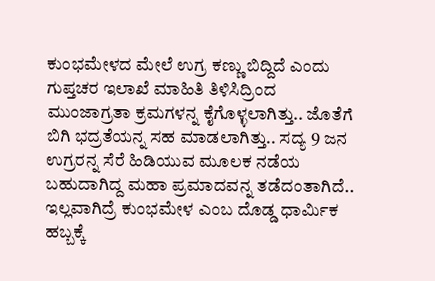ಕುಂಭಮೇಳದ ಮೇಲೆ ಉಗ್ರ ಕಣ್ಣು ಬಿದ್ದಿದೆ ಎಂದು ಗುಪ್ತಚರ ಇಲಾಖೆ ಮಾಹಿತಿ ತಿಳಿಸಿದ್ರಿಂದ ಮುಂಜಾಗ್ರತಾ ಕ್ರಮಗಳನ್ನ ಕೈಗೊಳ್ಳಲಾಗಿತ್ತು.. ಜೊತೆಗೆ ಬಿಗಿ ಭದ್ರತೆಯನ್ನ ಸಹ ಮಾಡಲಾಗಿತ್ತು.. ಸದ್ಯ 9 ಜನ ಉಗ್ರರನ್ನ ಸೆರೆ ಹಿಡಿಯುವ ಮೂಲಕ ನಡೆಯ ಬಹುದಾಗಿದ್ದ ಮಹಾ ಪ್ರಮಾದವನ್ನ ತಡೆದಂತಾಗಿದೆ.. ಇಲ್ಲವಾಗಿದ್ರೆ ಕುಂಭಮೇಳ ಎಂಬ ದೊಡ್ಡ ಧಾರ್ಮಿಕ ಹಬ್ಬಕ್ಕೆ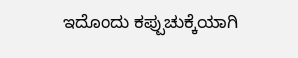ಇದೊಂದು ಕಪ್ಪುಚುಕ್ಕೆಯಾಗಿ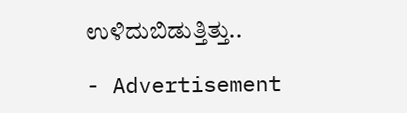ಉಳಿದುಬಿಡುತ್ತಿತ್ತು..

- Advertisement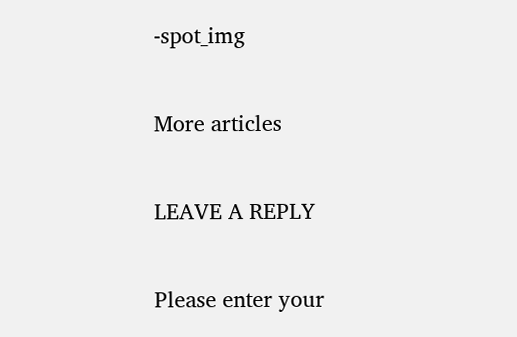-spot_img

More articles

LEAVE A REPLY

Please enter your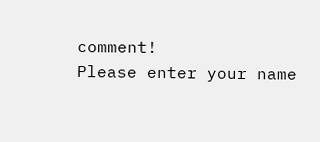comment!
Please enter your name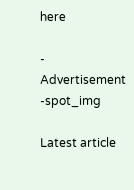here

- Advertisement -spot_img

Latest article